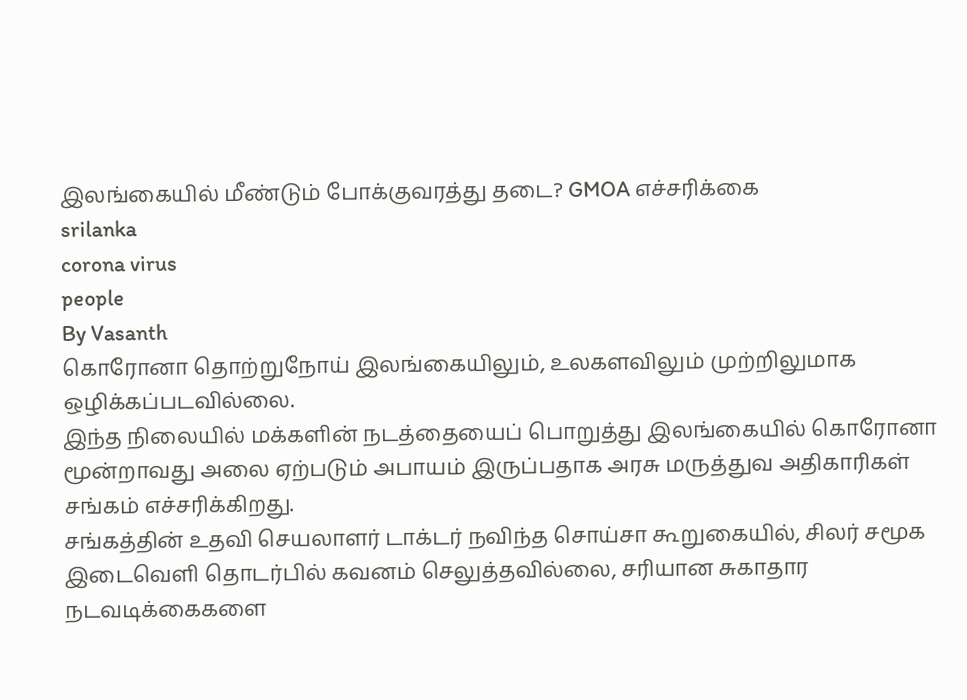இலங்கையில் மீண்டும் போக்குவரத்து தடை? GMOA எச்சரிக்கை
srilanka
corona virus
people
By Vasanth
கொரோனா தொற்றுநோய் இலங்கையிலும், உலகளவிலும் முற்றிலுமாக ஒழிக்கப்படவில்லை.
இந்த நிலையில் மக்களின் நடத்தையைப் பொறுத்து இலங்கையில் கொரோனா மூன்றாவது அலை ஏற்படும் அபாயம் இருப்பதாக அரசு மருத்துவ அதிகாரிகள் சங்கம் எச்சரிக்கிறது.
சங்கத்தின் உதவி செயலாளர் டாக்டர் நவிந்த சொய்சா கூறுகையில், சிலர் சமூக இடைவெளி தொடர்பில் கவனம் செலுத்தவில்லை, சரியான சுகாதார நடவடிக்கைகளை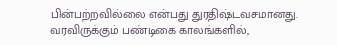பின்பற்றவில்லை என்பது துரதிஷ்டவசமானது.
வரவிருக்கும் பண்டிகை காலங்களில்,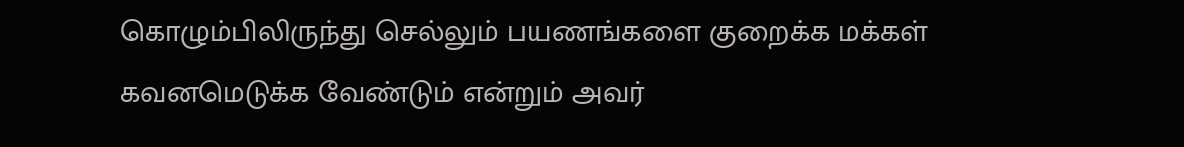கொழும்பிலிருந்து செல்லும் பயணங்களை குறைக்க மக்கள் கவனமெடுக்க வேண்டும் என்றும் அவர்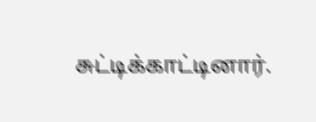சுட்டிக்காட்டினார்.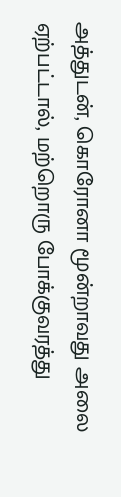அத்துடன், கொரோனா மூன்றாவது அலை ஏற்பட்டால், மற்றொரு போக்குவரத்து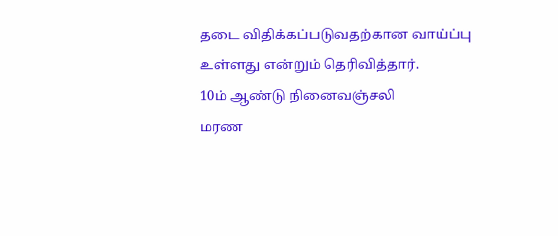தடை விதிக்கப்படுவதற்கான வாய்ப்பு உள்ளது என்றும் தெரிவித்தார்.
10ம் ஆண்டு நினைவஞ்சலி
மரண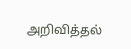அறிவித்தல்